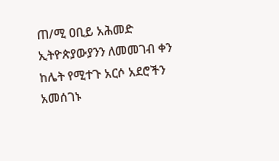ጠ/ሚ ዐቢይ አሕመድ ኢትዮጵያውያንን ለመመገብ ቀን ከሌት የሚተጉ አርሶ አደሮችን አመሰገኑ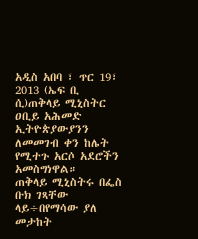አዲስ አበባ ፣ ጥር 19፣ 2013 (ኤፍ ቢ ሲ)ጠቅላይ ሚኒስትር ዐቢይ አሕመድ ኢትዮጵያውያንን ለመመገብ ቀን ከሌት የሚተጉ አርሶ አደሮችን አመስግነዋል።
ጠቅላይ ሚኒስትሩ በፌስ ቡክ ገጻቸው ላይ÷በየማሳው ያለ መታከት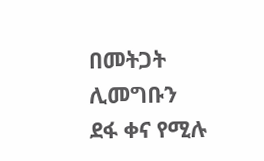በመትጋት ሊመግቡን ደፋ ቀና የሚሉ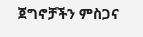ጀግኖቻችን ምስጋና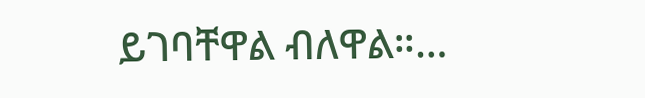ይገባቸዋል ብለዋል።…